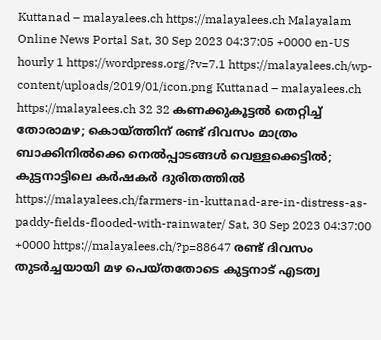Kuttanad – malayalees.ch https://malayalees.ch Malayalam Online News Portal Sat, 30 Sep 2023 04:37:05 +0000 en-US hourly 1 https://wordpress.org/?v=7.1 https://malayalees.ch/wp-content/uploads/2019/01/icon.png Kuttanad – malayalees.ch https://malayalees.ch 32 32 കണക്കുകൂട്ടല്‍ തെറ്റിച്ച് തോരാമഴ; കൊയ്ത്തിന് രണ്ട് ദിവസം മാത്രം ബാക്കിനില്‍ക്കെ നെല്‍പ്പാടങ്ങള്‍ വെള്ളക്കെട്ടില്‍; കുട്ടനാട്ടിലെ കര്‍ഷകര്‍ ദുരിതത്തില്‍ https://malayalees.ch/farmers-in-kuttanad-are-in-distress-as-paddy-fields-flooded-with-rainwater/ Sat, 30 Sep 2023 04:37:00 +0000 https://malayalees.ch/?p=88647 രണ്ട് ദിവസം തുടര്‍ച്ചയായി മഴ പെയ്തതോടെ കുട്ടനാട് എടത്വ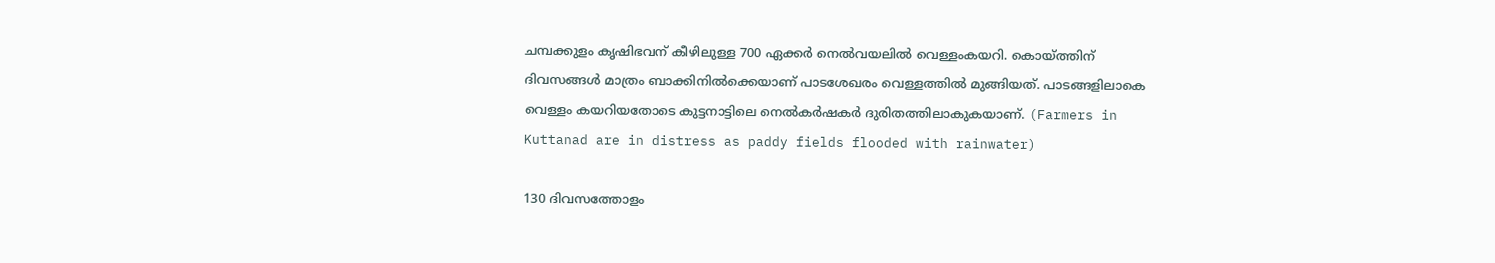ചമ്പക്കുളം കൃഷിഭവന് കീഴിലുള്ള 700 ഏക്കര്‍ നെല്‍വയലില്‍ വെള്ളംകയറി. കൊയ്ത്തിന് ദിവസങ്ങള്‍ മാത്രം ബാക്കിനില്‍ക്കെയാണ് പാടശേഖരം വെള്ളത്തില്‍ മുങ്ങിയത്. പാടങ്ങളിലാകെ വെള്ളം കയറിയതോടെ കുട്ടനാട്ടിലെ നെല്‍കര്‍ഷകര്‍ ദുരിതത്തിലാകുകയാണ്. (Farmers in Kuttanad are in distress as paddy fields flooded with rainwater)

130 ദിവസത്തോളം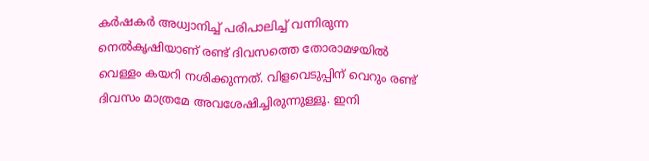കര്‍ഷകര്‍ അധ്വാനിച്ച് പരിപാലിച്ച് വന്നിരുന്ന നെല്‍കൃഷിയാണ് രണ്ട് ദിവസത്തെ തോരാമഴയില്‍ വെള്ളം കയറി നശിക്കുന്നത്. വിളവെടുപ്പിന് വെറും രണ്ട് ദിവസം മാത്രമേ അവശേഷിച്ചിരുന്നുള്ളൂ. ഇനി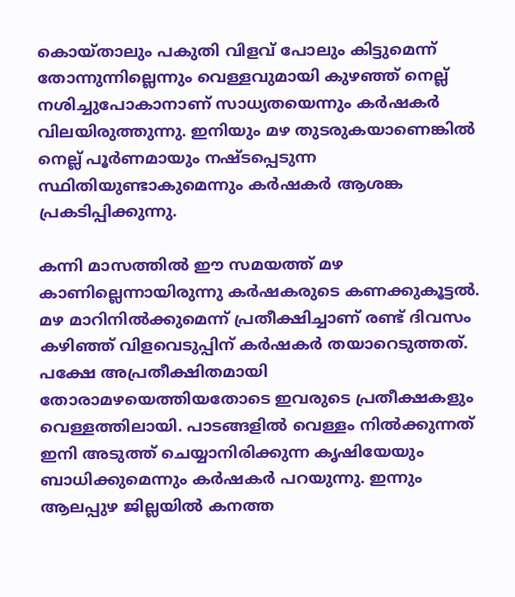കൊയ്താലും പകുതി വിളവ് പോലും കിട്ടുമെന്ന് തോന്നുന്നില്ലെന്നും വെള്ളവുമായി കുഴഞ്ഞ് നെല്ല് നശിച്ചുപോകാനാണ് സാധ്യതയെന്നും കര്‍ഷകര്‍ വിലയിരുത്തുന്നു. ഇനിയും മഴ തുടരുകയാണെങ്കില്‍ നെല്ല് പൂര്‍ണമായും നഷ്ടപ്പെടുന്ന സ്ഥിതിയുണ്ടാകുമെന്നും കര്‍ഷകര്‍ ആശങ്ക പ്രകടിപ്പിക്കുന്നു.

കന്നി മാസത്തില്‍ ഈ സമയത്ത് മഴ കാണില്ലെന്നായിരുന്നു കര്‍ഷകരുടെ കണക്കുകൂട്ടല്‍. മഴ മാറിനില്‍ക്കുമെന്ന് പ്രതീക്ഷിച്ചാണ് രണ്ട് ദിവസം കഴിഞ്ഞ് വിളവെടുപ്പിന് കര്‍ഷകര്‍ തയാറെടുത്തത്. പക്ഷേ അപ്രതീക്ഷിതമായി തോരാമഴയെത്തിയതോടെ ഇവരുടെ പ്രതീക്ഷകളും വെള്ളത്തിലായി. പാടങ്ങളില്‍ വെള്ളം നില്‍ക്കുന്നത് ഇനി അടുത്ത് ചെയ്യാനിരിക്കുന്ന കൃഷിയേയും ബാധിക്കുമെന്നും കര്‍ഷകര്‍ പറയുന്നു. ഇന്നും ആലപ്പുഴ ജില്ലയില്‍ കനത്ത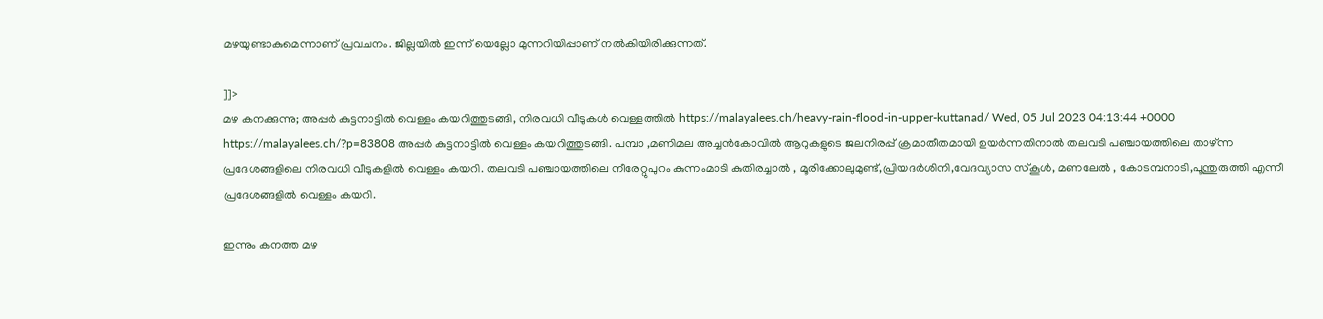മഴയുണ്ടാകുമെന്നാണ് പ്രവചനം. ജില്ലയില്‍ ഇന്ന് യെല്ലോ മുന്നറിയിപ്പാണ് നല്‍കിയിരിക്കുന്നത്.

]]>
മഴ കനക്കുന്നു; അപ്പർ കുട്ടനാട്ടിൽ വെള്ളം കയറിത്തുടങ്ങി, നിരവധി വീടുകൾ വെള്ളത്തിൽ https://malayalees.ch/heavy-rain-flood-in-upper-kuttanad/ Wed, 05 Jul 2023 04:13:44 +0000 https://malayalees.ch/?p=83808 അപ്പർ കുട്ടനാട്ടിൽ വെള്ളം കയറിത്തുടങ്ങി. പമ്പാ ,മണിമല അച്ചൻകോവിൽ ആറുകളുടെ ജലനിരപ്പ് ക്രമാതീതമായി ഉയർന്നതിനാൽ തലവടി പഞ്ചായത്തിലെ താഴ്ന്ന പ്രദേശങ്ങളിലെ നിരവധി വീടുകളിൽ വെള്ളം കയറി. തലവടി പഞ്ചായത്തിലെ നീരേറ്റുപുറം കുന്നംമാടി കുതിരച്ചാൽ , മൂരിക്കോലുമുണ്ട്,പ്രിയദർശിനി,വേദവ്യാസ സ്കൂൾ, മണലേൽ , കോടമ്പനാടി,പൂന്തുരുത്തി എന്നീ പ്രദേശങ്ങളിൽ വെള്ളം കയറി.

ഇന്നും കനത്ത മഴ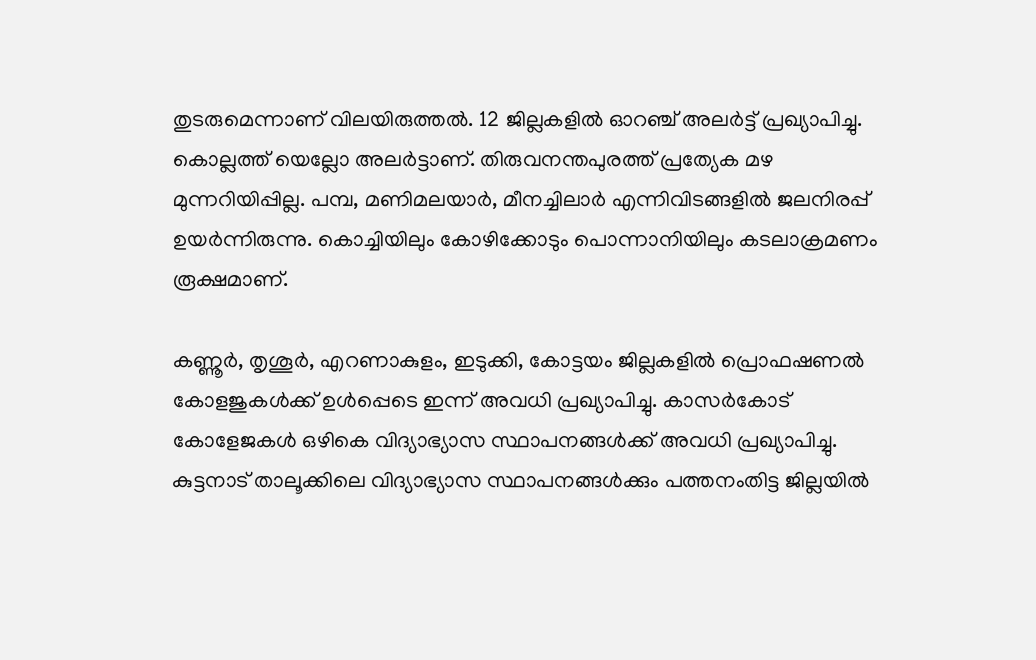തുടരുമെന്നാണ് വിലയിരുത്തൽ. 12 ജില്ലകളിൽ ഓറ‌ഞ്ച് അലർട്ട് പ്രഖ്യാപിച്ചു. കൊല്ലത്ത് യെല്ലോ അലർട്ടാണ്. തിരുവനന്തപുരത്ത് പ്രത്യേക മഴ മുന്നറിയിപ്പില്ല. പമ്പ, മണിമലയാർ, മീനച്ചിലാർ എന്നിവിടങ്ങളിൽ ജലനിരപ്പ് ഉയർന്നിരുന്നു. കൊച്ചിയിലും കോഴിക്കോടും പൊന്നാനിയിലും കടലാക്രമണം രൂക്ഷമാണ്.

കണ്ണൂർ, തൃശൂർ, എറണാകുളം, ഇടുക്കി, കോട്ടയം ജില്ലകളിൽ പ്രൊഫഷണൽ കോളജുകൾക്ക് ഉൾപ്പെടെ ഇന്ന് അവധി പ്രഖ്യാപിച്ചു. കാസർകോട് കോളേജകൾ ഒഴികെ വിദ്യാഭ്യാസ സ്ഥാപനങ്ങൾക്ക് അവധി പ്രഖ്യാപിച്ചു. കുട്ടനാട് താലൂക്കിലെ വിദ്യാഭ്യാസ സ്ഥാപനങ്ങൾക്കും പത്തനംതിട്ട ജില്ലയിൽ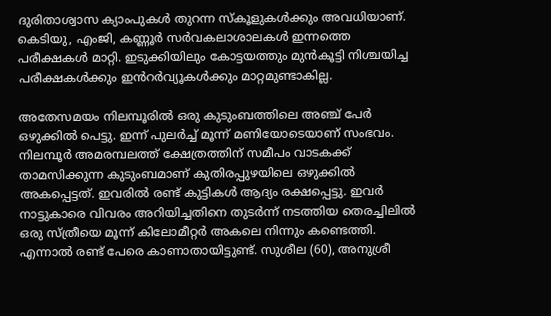ദുരിതാശ്വാസ ക്യാംപുകൾ തുറന്ന സ്കൂളുകൾക്കും അവധിയാണ്. കെടിയു, എംജി, കണ്ണൂർ സർവകലാശാലകൾ ഇന്നത്തെ പരീക്ഷകൾ മാറ്റി. ഇടുക്കിയിലും കോട്ടയത്തും മുൻകൂട്ടി നിശ്ചയിച്ച പരീക്ഷകൾക്കും ഇൻറർവ്യൂകൾക്കും മാറ്റമുണ്ടാകില്ല.

അതേസമയം നിലമ്പൂരിൽ ഒരു കുടുംബത്തിലെ അഞ്ച് പേർ ഒഴുക്കിൽ പെട്ടു. ഇന്ന് പുലർച്ച് മൂന്ന് മണിയോടെയാണ് സംഭവം. നിലമ്പൂർ അമരമ്പലത്ത് ക്ഷേത്രത്തിന് സമീപം വാടകക്ക് താമസിക്കുന്ന കുടുംബമാണ് കുതിരപ്പുഴയിലെ ഒഴുക്കിൽ അകപ്പെട്ടത്. ഇവരിൽ രണ്ട് കുട്ടികൾ ആദ്യം രക്ഷപ്പെട്ടു. ഇവർ നാട്ടുകാരെ വിവരം അറിയിച്ചതിനെ തുടർന്ന് നടത്തിയ തെരച്ചിലിൽ ഒരു സ്ത്രീയെ മൂന്ന് കിലോമീറ്റർ അകലെ നിന്നും കണ്ടെത്തി. എന്നാൽ രണ്ട് പേരെ കാണാതായിട്ടുണ്ട്. സുശീല (60), അനുശ്രീ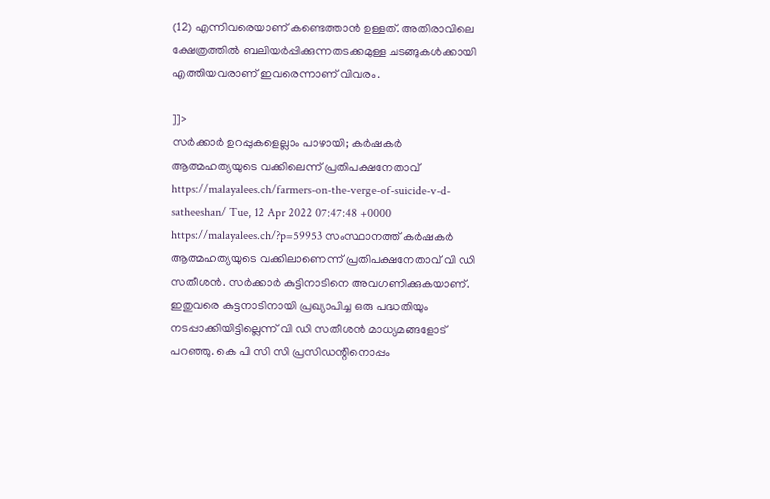(12) എന്നിവരെയാണ് കണ്ടെത്താൻ ഉള്ളത്. അതിരാവിലെ ക്ഷേത്രത്തിൽ ബലിയർപ്പിക്കുന്നതടക്കമുള്ള ചടങ്ങുകൾക്കായി എത്തിയവരാണ് ഇവരെന്നാണ് വിവരം.

]]>
സര്‍ക്കാര്‍ ഉറപ്പുകളെല്ലാം പാഴായി; കര്‍ഷകര്‍ ആത്മഹത്യയുടെ വക്കിലെന്ന് പ്രതിപക്ഷനേതാവ് https://malayalees.ch/farmers-on-the-verge-of-suicide-v-d-satheeshan/ Tue, 12 Apr 2022 07:47:48 +0000 https://malayalees.ch/?p=59953 സംസ്ഥാനത്ത് കര്‍ഷകര്‍ ആത്മഹത്യയുടെ വക്കിലാണെന്ന് പ്രതിപക്ഷനേതാവ് വി ഡി സതീശന്‍. സര്‍ക്കാര്‍ കുട്ടിനാടിനെ അവഗണിക്കുകയാണ്. ഇതുവരെ കുട്ടനാടിനായി പ്രഖ്യാപിച്ച ഒരു പദ്ധതിയും നടപ്പാക്കിയിട്ടില്ലെന്ന് വി ഡി സതീശന്‍ മാധ്യമങ്ങളോട് പറഞ്ഞു. കെ പി സി സി പ്രസിഡന്റിനൊപ്പം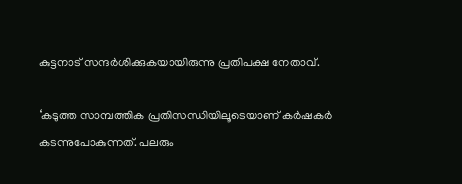കുട്ടനാട് സന്ദര്‍ശിക്കുകയായിരുന്നു പ്രതിപക്ഷ നേതാവ്.

‘കടുത്ത സാമ്പത്തിക പ്രതിസന്ധിയിലൂടെയാണ് കര്‍ഷകര്‍ കടന്നുപോകുന്നത്. പലരും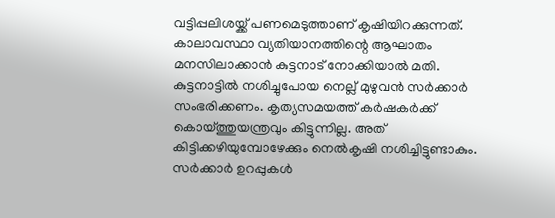വട്ടിപ്പലിശയ്ക്ക് പണമെടുത്താണ് കൃഷിയിറക്കുന്നത്. കാലാവസ്ഥാ വ്യതിയാനത്തിന്റെ ആഘാതം മനസിലാക്കാന്‍ കുട്ടനാട് നോക്കിയാല്‍ മതി. കുട്ടനാട്ടില്‍ നശിച്ചുപോയ നെല്ല് മുഴുവന്‍ സര്‍ക്കാര്‍ സംഭരിക്കണം. കൃത്യസമയത്ത് കര്‍ഷകര്‍ക്ക് കൊയ്ത്തുയന്ത്രവും കിട്ടുന്നില്ല. അത് കിട്ടിക്കഴിയുമ്പോഴേക്കും നെല്‍കൃഷി നശിച്ചിട്ടുണ്ടാകും. സര്‍ക്കാര്‍ ഉറപ്പുകള്‍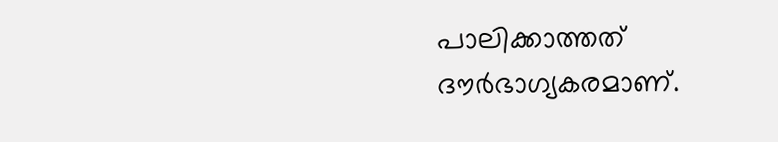പാലിക്കാത്തത് ദൗര്‍ഭാഗ്യകരമാണ്.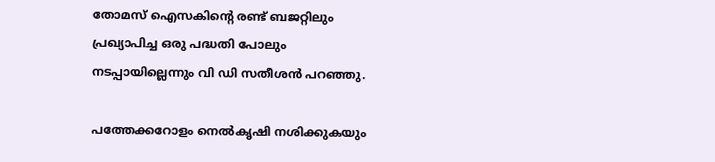തോമസ് ഐസകിന്റെ രണ്ട് ബജറ്റിലും പ്രഖ്യാപിച്ച ഒരു പദ്ധതി പോലും നടപ്പായില്ലെന്നും വി ഡി സതീശന്‍ പറഞ്ഞു.

പത്തേക്കറോളം നെല്‍കൃഷി നശിക്കുകയും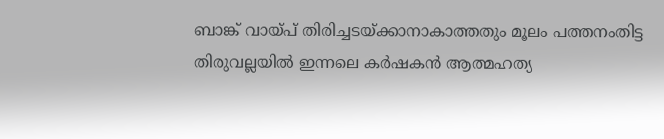ബാങ്ക് വായ്പ് തിരിച്ചടയ്ക്കാനാകാത്തതും മൂലം പത്തനംതിട്ട തിരുവല്ലയില്‍ ഇന്നലെ കര്‍ഷകന്‍ ആത്മഹത്യ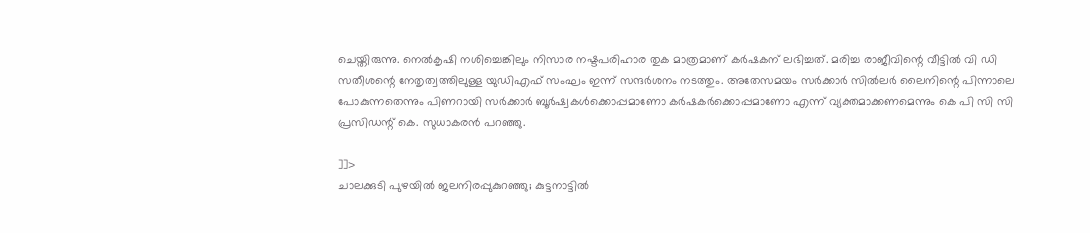ചെയ്തിരുന്നു. നെല്‍കൃഷി നശിച്ചെങ്കിലും നിസാര നഷ്ടപരിഹാര തുക മാത്രമാണ് കര്‍ഷകന് ലഭിച്ചത്. മരിച്ച രാജീവിന്റെ വീട്ടില്‍ വി ഡി സതീശന്റെ നേതൃത്വത്തിലുള്ള യുഡിഎഫ് സംഘം ഇന്ന് സന്ദര്‍ശനം നടത്തും. അതേസമയം സര്‍ക്കാര്‍ സില്‍ലര്‍ ലൈനിന്റെ പിന്നാലെ പോകുന്നതെന്നും പിണറായി സര്‍ക്കാര്‍ ബൂര്‍ഷ്വകള്‍ക്കൊപ്പമാണോ കര്‍ഷകര്‍ക്കൊപ്പമാണോ എന്ന് വ്യക്തമാക്കണമെന്നും കെ പി സി സി പ്രസിഡന്റ് കെ. സുധാകരന്‍ പറഞ്ഞു.

]]>
ചാലക്കുടി പുഴയില്‍ ജലനിരപ്പുകുറഞ്ഞു; കുട്ടനാട്ടില്‍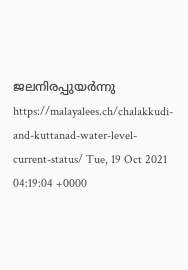ജലനിരപ്പുയര്‍ന്നു https://malayalees.ch/chalakkudi-and-kuttanad-water-level-current-status/ Tue, 19 Oct 2021 04:19:04 +0000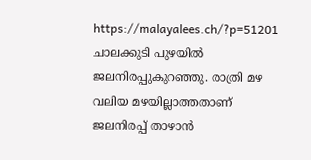https://malayalees.ch/?p=51201 ചാലക്കുടി പുഴയില്‍ ജലനിരപ്പുകുറഞ്ഞു. രാത്രി മഴ വലിയ മഴയില്ലാത്തതാണ് ജലനിരപ്പ് താഴാന്‍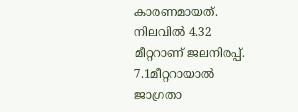കാരണമായത്. നിലവില്‍ 4.32 മീറ്ററാണ് ജലനിരപ്പ്. 7.1മീറ്ററായാല്‍ ജാഗ്രതാ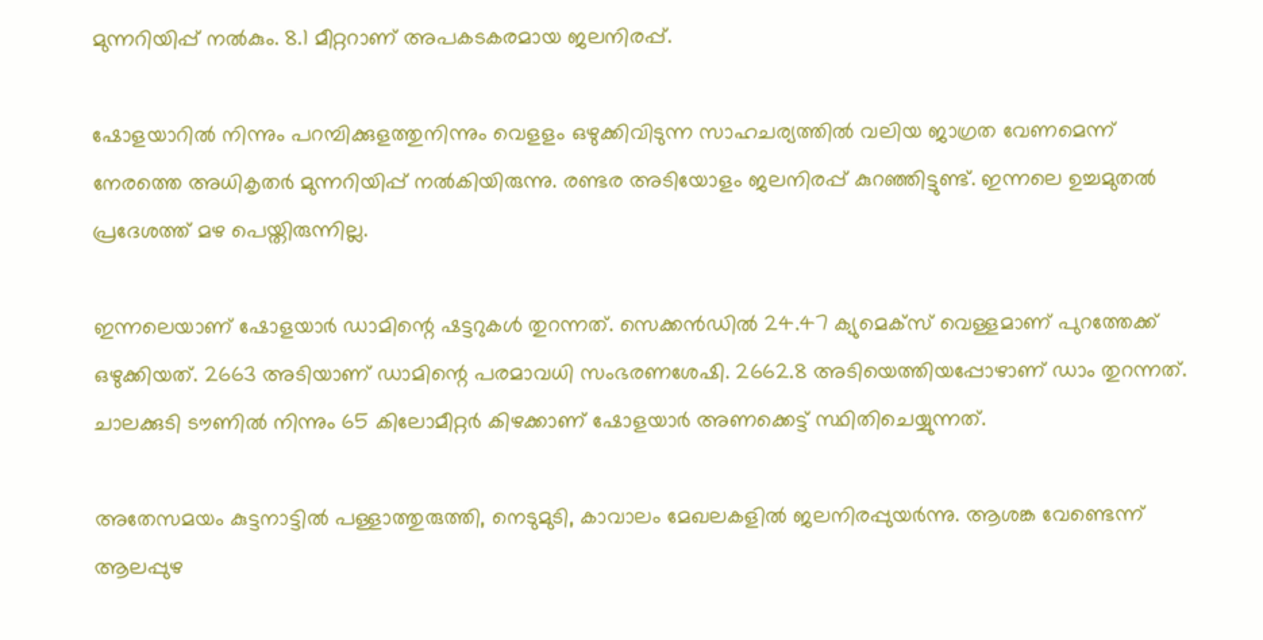മുന്നറിയിപ്പ് നല്‍കും. 8.1 മീറ്ററാണ് അപകടകരമായ ജലനിരപ്പ്.

ഷോളയാറില്‍ നിന്നും പറമ്പിക്കുളത്തുനിന്നും വെളളം ഒഴുക്കിവിടുന്ന സാഹചര്യത്തില്‍ വലിയ ജാഗ്രത വേണമെന്ന് നേരത്തെ അധികൃതര്‍ മുന്നറിയിപ്പ് നല്‍കിയിരുന്നു. രണ്ടര അടിയോളം ജലനിരപ്പ് കുറഞ്ഞിട്ടുണ്ട്. ഇന്നലെ ഉച്ചമുതല്‍ പ്രദേശത്ത് മഴ പെയ്തിരുന്നില്ല.

ഇന്നലെയാണ് ഷോളയാര്‍ ഡാമിന്റെ ഷട്ടറുകള്‍ തുറന്നത്. സെക്കന്‍ഡില്‍ 24.47 ക്യുമെക്സ് വെള്ളമാണ് പുറത്തേക്ക് ഒഴുക്കിയത്. 2663 അടിയാണ് ഡാമിന്റെ പരമാവധി സംഭരണശേഷി. 2662.8 അടിയെത്തിയപ്പോഴാണ് ഡാം തുറന്നത്. ചാലക്കുടി ടൗണില്‍ നിന്നും 65 കിലോമീറ്റര്‍ കിഴക്കാണ് ഷോളയാര്‍ അണക്കെട്ട് സ്ഥിതിചെയ്യുന്നത്.

അതേസമയം കുട്ടനാട്ടില്‍ പള്ളാത്തുരുത്തി, നെടുമുടി, കാവാലം മേഖലകളില്‍ ജലനിരപ്പുയര്‍ന്നു. ആശങ്ക വേണ്ടെന്ന് ആലപ്പുഴ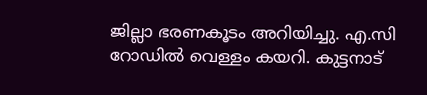ജില്ലാ ഭരണകൂടം അറിയിച്ചു. എ.സി റോഡില്‍ വെള്ളം കയറി. കുട്ടനാട്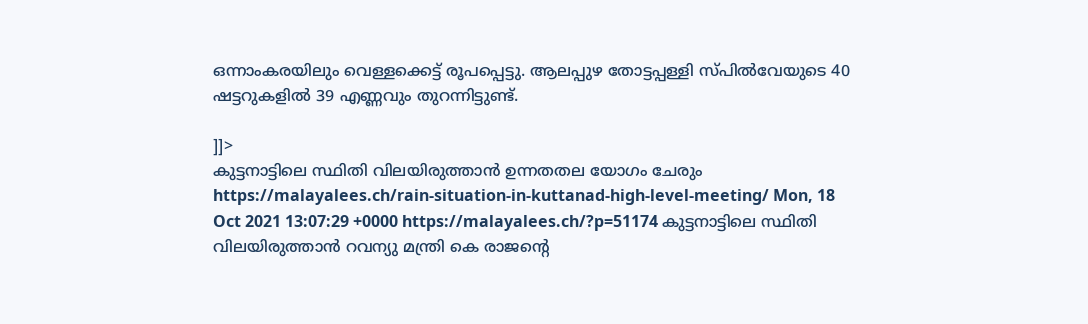ഒന്നാംകരയിലും വെള്ളക്കെട്ട് രൂപപ്പെട്ടു. ആലപ്പുഴ തോട്ടപ്പള്ളി സ്പില്‍വേയുടെ 40 ഷട്ടറുകളില്‍ 39 എണ്ണവും തുറന്നിട്ടുണ്ട്.

]]>
കുട്ടനാട്ടിലെ സ്ഥിതി വിലയിരുത്താൻ ഉന്നതതല യോഗം ചേരും https://malayalees.ch/rain-situation-in-kuttanad-high-level-meeting/ Mon, 18 Oct 2021 13:07:29 +0000 https://malayalees.ch/?p=51174 കുട്ടനാട്ടിലെ സ്ഥിതി വിലയിരുത്താൻ റവന്യു മന്ത്രി കെ രാജന്റെ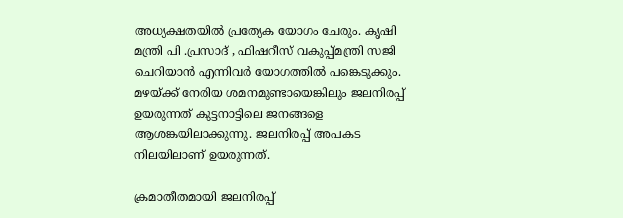അധ്യക്ഷതയിൽ പ്രത്യേക യോഗം ചേരും. കൃഷി മന്ത്രി പി .പ്രസാദ് , ഫിഷറീസ് വകുപ്പ്മന്ത്രി സജി ചെറിയാൻ എന്നിവർ യോഗത്തിൽ പങ്കെടുക്കും. മഴയ്ക്ക് നേരിയ ശമനമുണ്ടായെങ്കിലും ജലനിരപ്പ് ഉയരുന്നത് കുട്ടനാട്ടിലെ ജനങ്ങളെ ആശങ്കയിലാക്കുന്നു. ജലനിരപ്പ് അപകട നിലയിലാണ് ഉയരുന്നത്.

ക്രമാതീതമായി ജലനിരപ്പ്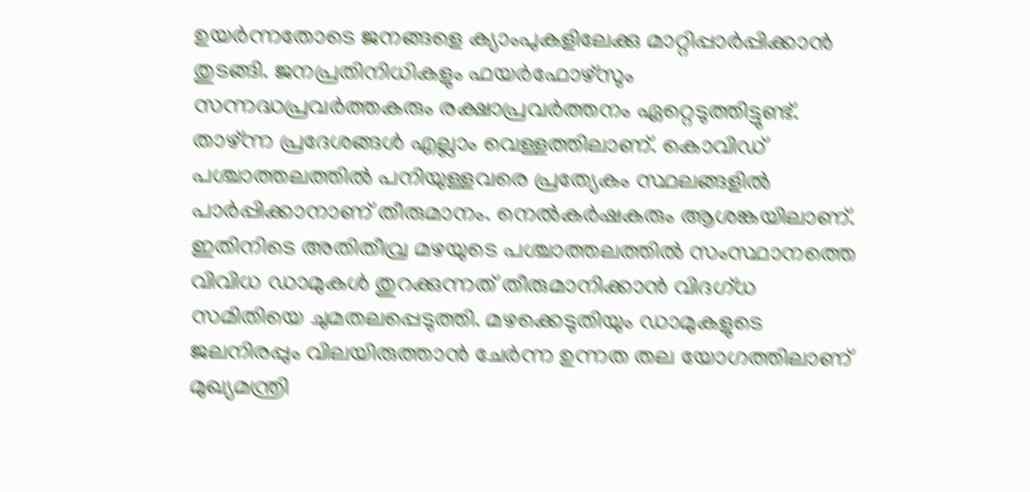ഉയര്‍ന്നതോടെ ജനങ്ങളെ ക്യാംപുകളിലേക്കു മാറ്റിപ്പാര്‍പ്പിക്കാന്‍ തുടങ്ങി. ജനപ്രതിനിധികളും ഫയര്‍ഫോഴ്‌സും സന്നദ്ധപ്രവര്‍ത്തകരും രക്ഷാപ്രവര്‍ത്തനം ഏറ്റെടുത്തിട്ടുണ്ട്. താഴ്ന്ന പ്രദേശങ്ങള്‍ എല്ലാം വെള്ളത്തിലാണ്. കൊവിഡ് പശ്ചാത്തലത്തില്‍ പനിയുള്ളവരെ പ്രത്യേകം സ്ഥലങ്ങളില്‍ പാര്‍പ്പിക്കാനാണ് തീരുമാനം. നെല്‍കര്‍ഷകരും ആശങ്കയിലാണ്. ഇതിനിടെ അതിതീവ്ര മഴയുടെ പശ്ചാത്തലത്തില്‍ സംസ്ഥാനത്തെ വിവിധ ഡാമുകള്‍ തുറക്കുന്നത് തീരുമാനിക്കാന്‍ വിദഗ്ധ സമിതിയെ ചുമതലപ്പെടുത്തി. മഴക്കെടുതിയും ഡാമുകളുടെ ജലനിരപ്പും വിലയിരുത്താന്‍ ചേര്‍ന്ന ഉന്നത തല യോഗത്തിലാണ് മുഖ്യമന്ത്രി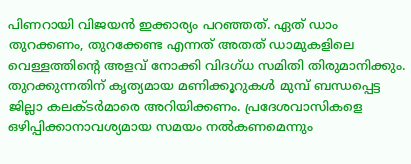പിണറായി വിജയന്‍ ഇക്കാര്യം പറഞ്ഞത്. ഏത് ഡാം തുറക്കണം, തുറക്കേണ്ട എന്നത് അതത് ഡാമുകളിലെ വെള്ളത്തിന്റെ അളവ് നോക്കി വിദഗ്ധ സമിതി തിരുമാനിക്കും. തുറക്കുന്നതിന് കൃത്യമായ മണിക്കൂറുകള്‍ മുമ്പ് ബന്ധപ്പെട്ട ജില്ലാ കലക്ടര്‍മാരെ അറിയിക്കണം. പ്രദേശവാസികളെ ഒഴിപ്പിക്കാനാവശ്യമായ സമയം നല്‍കണമെന്നും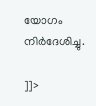യോഗം നിര്‍ദേശിച്ചു.

]]>